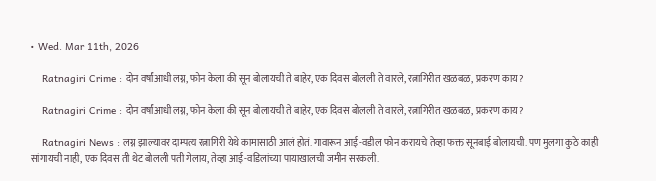• Wed. Mar 11th, 2026

    Ratnagiri Crime : दोन वर्षांआधी लग्न, फोन केला की सून बोलायची ते बाहेर, एक दिवस बोलली ते वारले, रत्नागिरीत खळबळ, प्रकरण काय?

    Ratnagiri Crime : दोन वर्षांआधी लग्न, फोन केला की सून बोलायची ते बाहेर, एक दिवस बोलली ते वारले, रत्नागिरीत खळबळ, प्रकरण काय?

    Ratnagiri News : लग्न झाल्यावर दाम्पत्य रत्नागिरी येथे कामासाठी आलं होतं. गावारून आई-वडील फोन करायचे तेव्हा फक्त सूनबाई बोलायची. पण मुलगा कुठे काही सांगायची नाही, एक दिवस ती थेट बोलली पती गेलाय, तेव्हा आई-वडिलांच्या पायाखालची जमीन सरकली.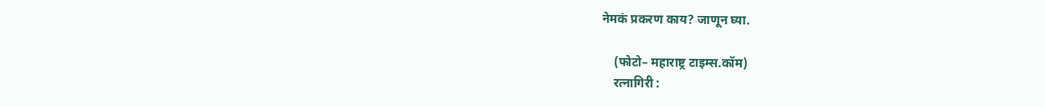नेमकं प्रकरण काय? जाणून घ्या.

    (फोटो– महाराष्ट्र टाइम्स.कॉम)
    रत्नागिरी :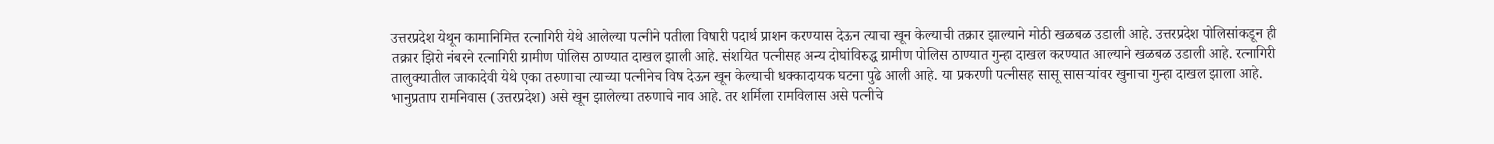उत्तरप्रदेश येथून कामानिमित्त रत्नागिरी येथे आलेल्या पत्नीने पतीला विषारी पदार्थ प्राशन करण्यास देऊन त्याचा खून केल्याची तक्रार झाल्याने मोठी खळबळ उडाली आहे. उत्तरप्रदेश पोलिसांकडून ही तक्रार झिरो नंबरने रत्नागिरी ग्रामीण पोलिस ठाण्यात दाखल झाली आहे. संशयित पत्नीसह अन्य दोघांविरुद्ध ग्रामीण पोलिस ठाण्यात गुन्हा दाखल करण्यात आल्याने खळबळ उडाली आहे. रत्नागिरी तालुक्यातील जाकादेवी येथे एका तरुणाचा त्याच्या पत्नीनेच विष देऊन खून केल्याची धक्कादायक घटना पुढे आली आहे. या प्रकरणी पत्नीसह सासू सासऱ्यांवर खुनाचा गुन्हा दाखल झाला आहे. भानुप्रताप रामनिवास (उत्तरप्रदेश) असे खून झालेल्या तरुणाचे नाव आहे. तर शर्मिला रामविलास असे पत्नीचे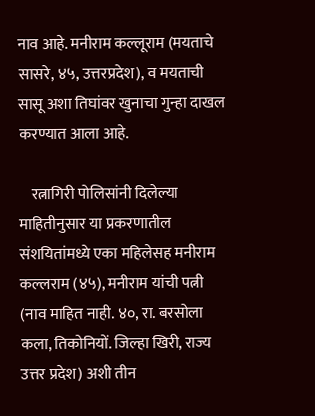नाव आहे. मनीराम कल्लूराम (मयताचे सासरे, ४५, उत्तरप्रदेश), व मयताची सासू अशा तिघांवर खुनाचा गुन्हा दाखल करण्यात आला आहे.

    रत्नागिरी पोलिसांनी दिलेल्या माहितीनुसार या प्रकरणातील संशयितांमध्ये एका महिलेसह मनीराम कल्लराम (४५), मनीराम यांची पत्नी (नाव माहित नाही. ४०, रा. बरसोला कला, तिकोनियों. जिल्हा खिरी, राज्य उत्तर प्रदेश) अशी तीन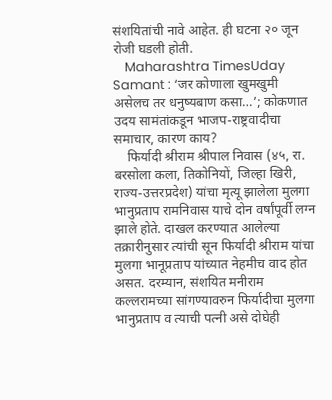संशयितांची नावे आहेत. ही घटना २० जून रोजी घडली होती.
    Maharashtra TimesUday Samant : ‘जर कोणाला खुमखुमी असेलच तर धनुष्यबाण कसा…’; कोकणात उदय सामंतांकडून भाजप-राष्ट्रवादीचा समाचार, कारण काय?
    फिर्यादी श्रीराम श्रीपाल निवास (४५, रा. बरसोला कला, तिकोनियों, जिल्हा खिरी, राज्य-उत्तरप्रदेश) यांचा मृत्यू झालेला मुलगा भानुप्रताप रामनिवास याचे दोन वर्षांपूर्वी लग्न झाले होते. दाखल करण्यात आलेल्या तक्रारीनुसार त्यांची सून फिर्यादी श्रीराम यांचा मुलगा भानूप्रताप यांच्यात नेहमीच वाद होत असत. दरम्यान, संशयित मनीराम कल्लरामच्या सांगण्यावरुन फिर्यादीचा मुलगा भानुप्रताप व त्याची पत्नी असे दोघेही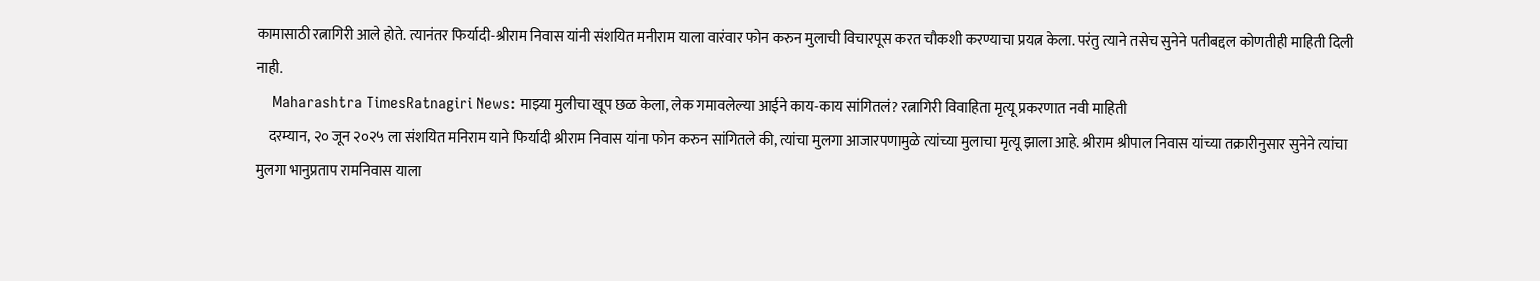कामासाठी रत्नागिरी आले होते. त्यानंतर फिर्यादी-श्रीराम निवास यांनी संशयित मनीराम याला वारंवार फोन करुन मुलाची विचारपूस करत चौकशी करण्याचा प्रयत्न केला. परंतु त्याने तसेच सुनेने पतीबद्दल कोणतीही माहिती दिली नाही.
    Maharashtra TimesRatnagiri News: माझ्या मुलीचा खूप छळ केला, लेक गमावलेल्या आईने काय-काय सांगितलं? रत्नागिरी विवाहिता मृत्यू प्रकरणात नवी माहिती
    दरम्यान, २० जून २०२५ ला संशयित मनिराम याने फिर्यादी श्रीराम निवास यांना फोन करुन सांगितले की, त्यांचा मुलगा आजारपणामुळे त्यांच्या मुलाचा मृत्यू झाला आहे. श्रीराम श्रीपाल निवास यांच्या तक्रारीनुसार सुनेने त्यांचा मुलगा भानुप्रताप रामनिवास याला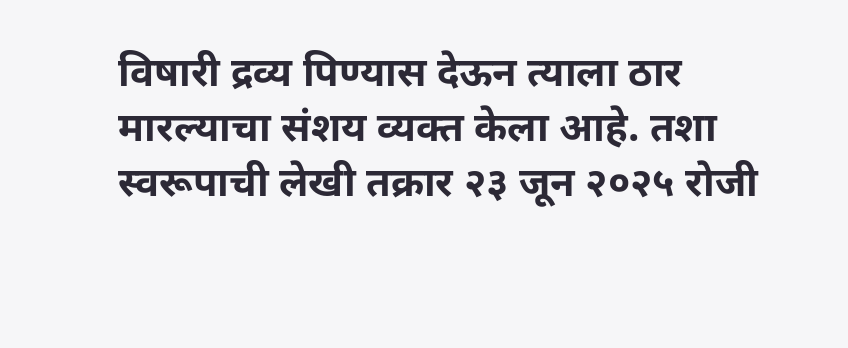विषारी द्रव्य पिण्यास देऊन त्याला ठार मारल्याचा संशय व्यक्त केला आहे. तशा स्वरूपाची लेखी तक्रार २३ जून २०२५ रोजी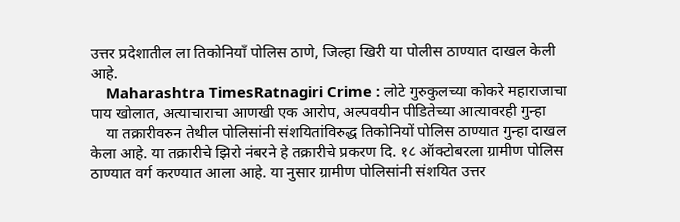उत्तर प्रदेशातील ला तिकोनियाँ पोलिस ठाणे, जिल्हा खिरी या पोलीस ठाण्यात दाखल केली आहे.
    Maharashtra TimesRatnagiri Crime : लोटे गुरुकुलच्या कोकरे महाराजाचा पाय खोलात, अत्याचाराचा आणखी एक आरोप, अल्पवयीन पीडितेच्या आत्यावरही गुन्हा
    या तक्रारीवरुन तेथील पोलिसांनी संशयितांविरुद्ध तिकोनियों पोलिस ठाण्यात गुन्हा दाखल केला आहे. या तक्रारीचे झिरो नंबरने हे तक्रारीचे प्रकरण दि. १८ ऑक्टोबरला ग्रामीण पोलिस ठाण्यात वर्ग करण्यात आला आहे. या नुसार ग्रामीण पोलिसांनी संशयित उत्तर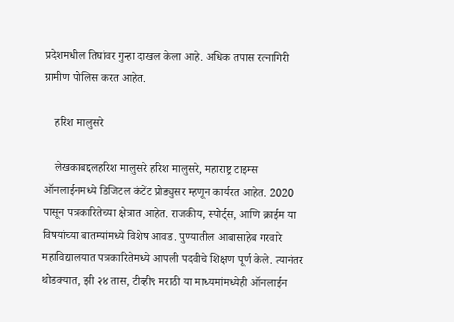प्रदेशमधील तिघांवर गुन्हा दाखल केला आहे. अधिक तपास रत्नागिरी ग्रामीण पोलिस करत आहेत.

    हरिश मालुसरे

    लेखकाबद्दलहरिश मालुसरे हरिश मालुसरे, महाराष्ट्र टाइम्स ऑनलाईनमध्ये डिजिटल कंटेंट प्रोड्युसर म्हणून कार्यरत आहेत. 2020 पासून पत्रकारितेच्या क्षेत्रात आहेत. राजकीय, स्पोर्ट्स, आणि क्राईम या विषयांच्या बातम्यांमध्ये विशेष आवड. पुण्यातील आबासाहेब गरवारे महाविद्यालयात पत्रकारितेमध्ये आपली पदवीचे शिक्षण पूर्ण केले. त्यानंतर थोडक्यात, झी २४ तास, टीव्ही९ मराठी या माध्यमांमध्येही ऑनलाईन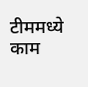टीममध्ये काम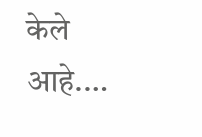केले आहे.…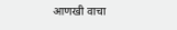आणखी वाचा